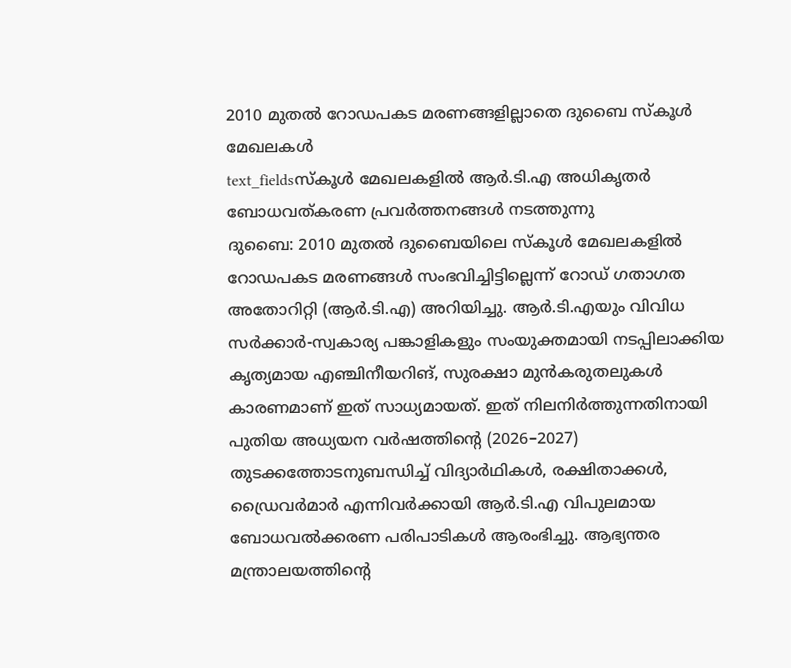2010 മുതൽ റോഡപകട മരണങ്ങളില്ലാതെ ദുബൈ സ്കൂൾ മേഖലകൾ
text_fieldsസ്കൂൾ മേഖലകളിൽ ആർ.ടി.എ അധികൃതർ ബോധവത്കരണ പ്രവർത്തനങ്ങൾ നടത്തുന്നു
ദുബൈ: 2010 മുതൽ ദുബൈയിലെ സ്കൂൾ മേഖലകളിൽ റോഡപകട മരണങ്ങൾ സംഭവിച്ചിട്ടില്ലെന്ന് റോഡ് ഗതാഗത അതോറിറ്റി (ആർ.ടി.എ) അറിയിച്ചു. ആർ.ടി.എയും വിവിധ സർക്കാർ-സ്വകാര്യ പങ്കാളികളും സംയുക്തമായി നടപ്പിലാക്കിയ കൃത്യമായ എഞ്ചിനീയറിങ്, സുരക്ഷാ മുൻകരുതലുകൾ കാരണമാണ് ഇത് സാധ്യമായത്. ഇത് നിലനിർത്തുന്നതിനായി പുതിയ അധ്യയന വർഷത്തിന്റെ (2026–2027) തുടക്കത്തോടനുബന്ധിച്ച് വിദ്യാർഥികൾ, രക്ഷിതാക്കൾ, ഡ്രൈവർമാർ എന്നിവർക്കായി ആർ.ടി.എ വിപുലമായ ബോധവൽക്കരണ പരിപാടികൾ ആരംഭിച്ചു. ആഭ്യന്തര മന്ത്രാലയത്തിന്റെ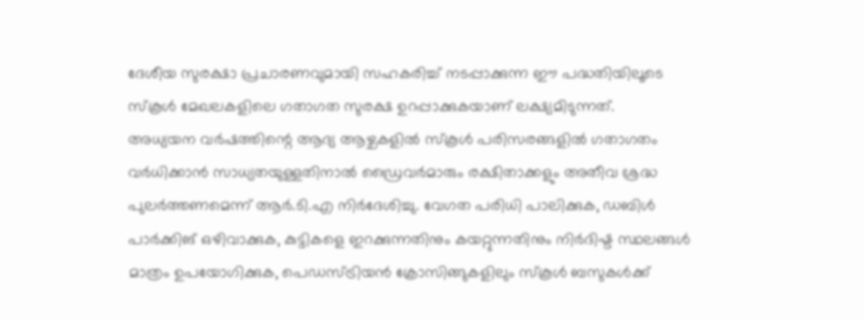ദേശീയ സുരക്ഷാ പ്രചാരണവുമായി സഹകരിച്ച് നടപ്പാക്കുന്ന ഈ പദ്ധതിയിലൂടെ സ്കൂൾ മേഖലകളിലെ ഗതാഗത സുരക്ഷ ഉറപ്പാക്കുകയാണ് ലക്ഷ്യമിടുന്നത്.
അധ്യയന വർഷത്തിന്റെ ആദ്യ ആഴ്ചകളിൽ സ്കൂൾ പരിസരങ്ങളിൽ ഗതാഗതം വർധിക്കാൻ സാധ്യതയുള്ളതിനാൽ ഡ്രൈവർമാരും രക്ഷിതാക്കളും അതീവ ശ്രദ്ധ പുലർത്തണമെന്ന് ആർ.ടി.എ നിർദേശിച്ചു. വേഗത പരിധി പാലിക്കുക, ഡബിൾ പാർക്കിങ് ഒഴിവാക്കുക, കുട്ടികളെ ഇറക്കുന്നതിനും കയറ്റുന്നതിനും നിർദിഷ്ട സ്ഥലങ്ങൾ മാത്രം ഉപയോഗിക്കുക, പെഡസ്ട്രിയൻ ക്രോസിങ്ങുകളിലും സ്കൂൾ ബസുകൾക്ക്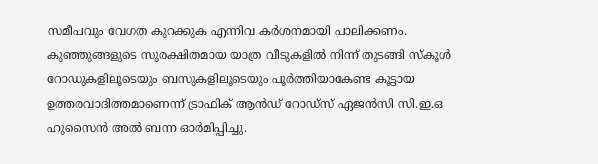സമീപവും വേഗത കുറക്കുക എന്നിവ കർശനമായി പാലിക്കണം. കുഞ്ഞുങ്ങളുടെ സുരക്ഷിതമായ യാത്ര വീടുകളിൽ നിന്ന് തുടങ്ങി സ്കൂൾ റോഡുകളിലൂടെയും ബസുകളിലൂടെയും പൂർത്തിയാകേണ്ട കൂട്ടായ ഉത്തരവാദിത്തമാണെന്ന് ട്രാഫിക് ആൻഡ് റോഡ്സ് ഏജൻസി സി.ഇ.ഒ ഹുസൈൻ അൽ ബന്ന ഓർമിപ്പിച്ചു.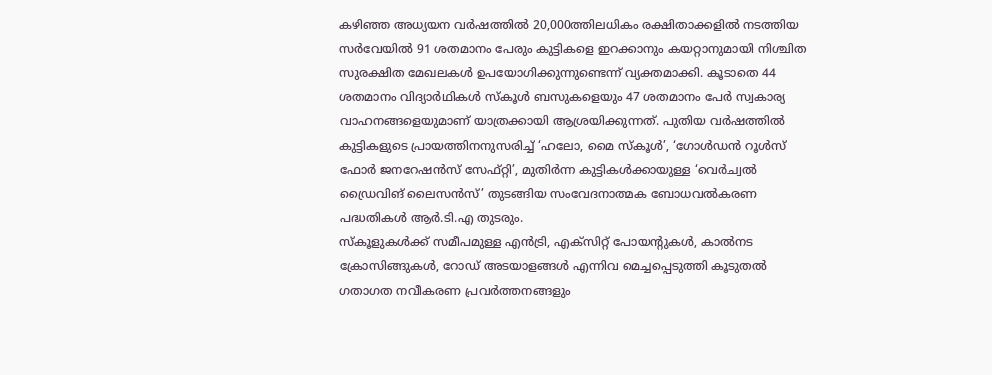കഴിഞ്ഞ അധ്യയന വർഷത്തിൽ 20,000ത്തിലധികം രക്ഷിതാക്കളിൽ നടത്തിയ സർവേയിൽ 91 ശതമാനം പേരും കുട്ടികളെ ഇറക്കാനും കയറ്റാനുമായി നിശ്ചിത സുരക്ഷിത മേഖലകൾ ഉപയോഗിക്കുന്നുണ്ടെന്ന് വ്യക്തമാക്കി. കൂടാതെ 44 ശതമാനം വിദ്യാർഥികൾ സ്കൂൾ ബസുകളെയും 47 ശതമാനം പേർ സ്വകാര്യ വാഹനങ്ങളെയുമാണ് യാത്രക്കായി ആശ്രയിക്കുന്നത്. പുതിയ വർഷത്തിൽ കുട്ടികളുടെ പ്രായത്തിനനുസരിച്ച് ‘ഹലോ, മൈ സ്കൂൾ’, ‘ഗോൾഡൻ റൂൾസ് ഫോർ ജനറേഷൻസ് സേഫ്റ്റി’, മുതിർന്ന കുട്ടികൾക്കായുള്ള ‘വെർച്വൽ ഡ്രൈവിങ് ലൈസൻസ്’ തുടങ്ങിയ സംവേദനാത്മക ബോധവൽകരണ പദ്ധതികൾ ആർ.ടി.എ തുടരും.
സ്കൂളുകൾക്ക് സമീപമുള്ള എൻട്രി, എക്സിറ്റ് പോയന്റുകൾ, കാൽനട ക്രോസിങ്ങുകൾ, റോഡ് അടയാളങ്ങൾ എന്നിവ മെച്ചപ്പെടുത്തി കൂടുതൽ ഗതാഗത നവീകരണ പ്രവർത്തനങ്ങളും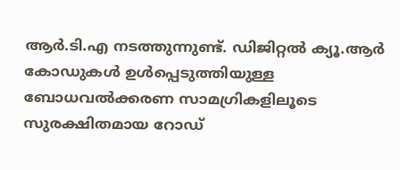ആർ.ടി.എ നടത്തുന്നുണ്ട്. ഡിജിറ്റൽ ക്യൂ.ആർ കോഡുകൾ ഉൾപ്പെടുത്തിയുള്ള ബോധവൽക്കരണ സാമഗ്രികളിലൂടെ സുരക്ഷിതമായ റോഡ്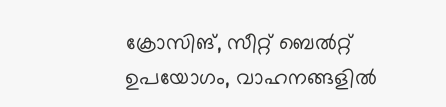ക്രോസിങ്, സീറ്റ് ബെൽറ്റ് ഉപയോഗം, വാഹനങ്ങളിൽ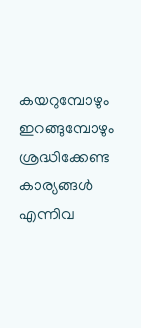കയറുമ്പോഴും ഇറങ്ങുമ്പോഴും ശ്രദ്ധിക്കേണ്ട കാര്യങ്ങൾ എന്നിവ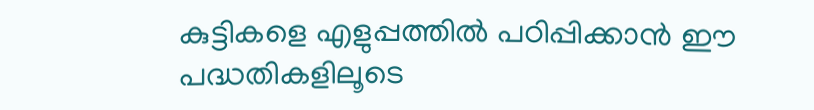കുട്ടികളെ എളുപ്പത്തിൽ പഠിപ്പിക്കാൻ ഈ പദ്ധതികളിലൂടെ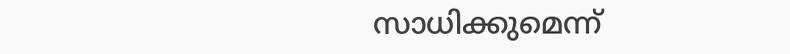സാധിക്കുമെന്ന്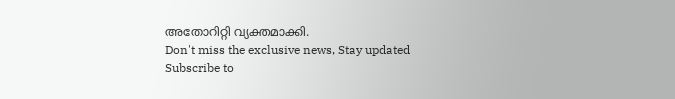അതോറിറ്റി വ്യക്തമാക്കി.
Don't miss the exclusive news, Stay updated
Subscribe to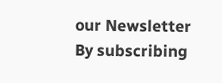our Newsletter
By subscribing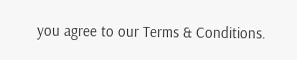you agree to our Terms & Conditions.